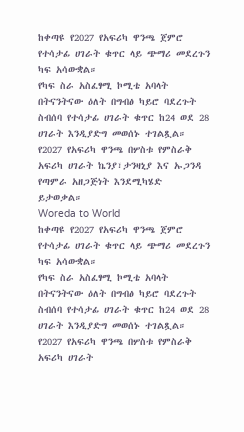ከቀጣዩ የ2027 የአፍሪካ ዋንጫ ጀምሮ የተሳታፊ ሀገራት ቁጥር ላይ ጭማሪ መደረጉን ካፍ አሳውቋል።
የካፍ ስራ አስፈፃሚ ኮሚቴ አባላት በትናንትናው ዕለት በግብፅ ካይሮ ባደረጉት ስብሰባ የተሳታፊ ሀገራት ቁጥር ከ24 ወደ 28 ሀገራት እንዲያድግ መወሰኑ ተገልጿል።
የ2027 የአፍሪካ ዋንጫ በሦስቱ የምስራቅ አፍሪካ ሀገራት ኬንያ፣ታንዛኒያ እና ኡጋንዳ የጣምራ አዘጋጅነት እንደሚካሄድ ይታወቃል።
Woreda to World
ከቀጣዩ የ2027 የአፍሪካ ዋንጫ ጀምሮ የተሳታፊ ሀገራት ቁጥር ላይ ጭማሪ መደረጉን ካፍ አሳውቋል።
የካፍ ስራ አስፈፃሚ ኮሚቴ አባላት በትናንትናው ዕለት በግብፅ ካይሮ ባደረጉት ስብሰባ የተሳታፊ ሀገራት ቁጥር ከ24 ወደ 28 ሀገራት እንዲያድግ መወሰኑ ተገልጿል።
የ2027 የአፍሪካ ዋንጫ በሦስቱ የምስራቅ አፍሪካ ሀገራት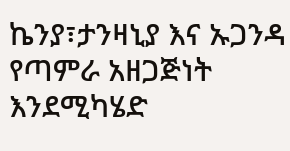ኬንያ፣ታንዛኒያ እና ኡጋንዳ የጣምራ አዘጋጅነት እንደሚካሄድ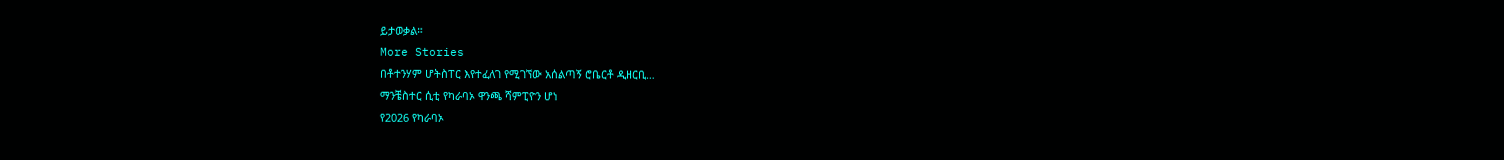ይታወቃል።
More Stories
በቶተንሃም ሆትስፐር እየተፈለገ የሚገኘው አሰልጣኝ ሮቤርቶ ዲዘርቢ…
ማንቼስተር ሲቲ የካራባኦ ዋንጫ ሻምፒዮን ሆነ
የ2026 የካራባኦ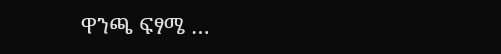ዋንጫ ፍፃሜ …